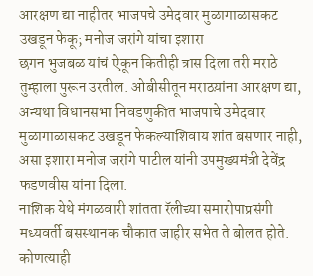आरक्षण द्या नाहीतर भाजपचे उमेदवार मुळागाळासकट उखडून फेकू; मनोज जरांगे यांचा इशारा
छगन भुजबळ यांचं ऐकून कितीही त्रास दिला तरी मराठे तुम्हाला पुरून उरतील. ओबीसीतून मराठय़ांना आरक्षण द्या, अन्यथा विधानसभा निवडणुकीत भाजपाचे उमेदवार मुळागाळासकट उखडून फेकल्याशिवाय शांत बसणार नाही, असा इशारा मनोज जरांगे पाटील यांनी उपमुख्यमंत्री देवेंद्र फडणवीस यांना दिला.
नाशिक येथे मंगळवारी शांतता रॅलीच्या समारोपाप्रसंगी मध्यवर्ती बसस्थानक चौकात जाहीर सभेत ते बोलत होते. कोणत्याही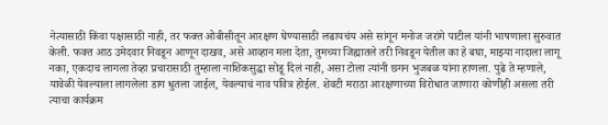नेत्यासाठी किंवा पक्षासाठी नाही, तर फक्त ओबीसीतून आरक्षण घेण्यासाठी लढायचंय असे सांगून मनोज जरांगे पाटील यांनी भाषणाला सुरुवात केली. फक्त आठ उमेदवार निवडून आणून दाखव, असे आव्हान मला देता, तुमच्या जिह्यातले तरी निवडून येतील का हे बघा, माझ्या नादाला लागू नका, एकदाच लागला तेव्हा प्रचारासाठी तुम्हाला नाशिकसुद्धा सोडू दिलं नाही, असा टोला त्यांनी छगन भुजबळ यांना हाणला. पुढे ते म्हणाले, यावेळी येवल्याला लागलेला डाग धुतला जाईल, येवल्याचं नाव पवित्र होईल. शेवटी मराठा आरक्षणाच्या विरोधात जाणारा कोणीही असला तरी त्याचा कार्यक्रम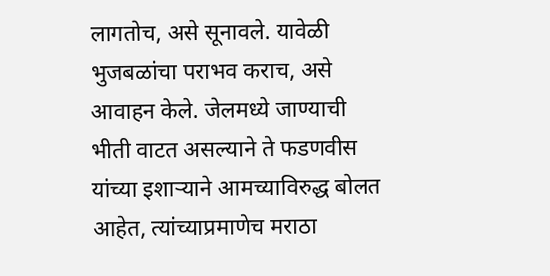लागतोच, असे सूनावले. यावेळी भुजबळांचा पराभव कराच, असे आवाहन केले. जेलमध्ये जाण्याची भीती वाटत असल्याने ते फडणवीस यांच्या इशाऱ्याने आमच्याविरुद्ध बोलत आहेत, त्यांच्याप्रमाणेच मराठा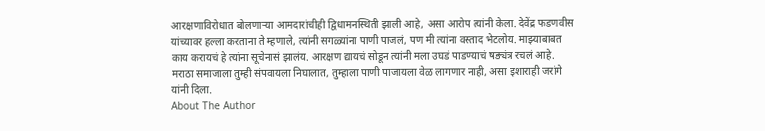आरक्षणाविरोधात बोलणाऱ्या आमदारांचीही द्विधामनस्थिती झाली आहे, असा आरोप त्यांनी केला. देवेंद्र फडणवीस यांच्यावर हल्ला करताना ते म्हणाले, त्यांनी सगळ्यांना पाणी पाजलं, पण मी त्यांना वस्ताद भेटलोय. माझ्याबाबत काय करायचं हे त्यांना सूचेनासं झालंय. आरक्षण द्यायचं सोडून त्यांनी मला उघडं पाडण्याचं षङ्यंत्र रचलं आहे. मराठा समाजाला तुम्ही संपवायला निघालात, तुम्हाला पाणी पाजायला वेळ लागणार नाही, असा इशाराही जरांगे यांनी दिला.
About The Author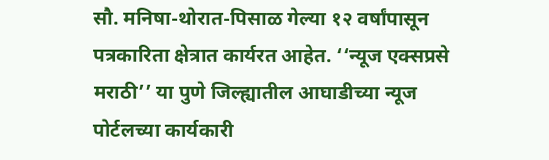सौ. मनिषा-थोरात-पिसाळ गेल्या १२ वर्षांपासून पत्रकारिता क्षेत्रात कार्यरत आहेत. ‘‘न्यूज एक्सप्रसे मराठी’’ या पुणे जिल्ह्यातील आघाडीच्या न्यूज पोर्टलच्या कार्यकारी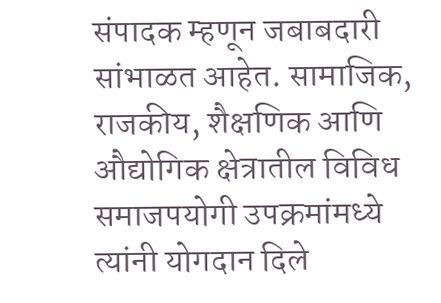संपादक म्हणून जबाबदारी सांभाळत आहेत. सामाजिक, राजकीय, शैक्षणिक आणि औद्योगिक क्षेत्रातील विविध समाजपयोगी उपक्रमांमध्ये त्यांनी योगदान दिले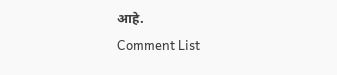आहे.
Comment List